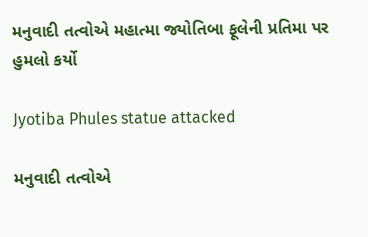મનુવાદી તત્વોએ મહાત્મા જ્યોતિબા ફૂલેની પ્રતિમા પર હુમલો કર્યો

Jyotiba Phules statue attacked

મનુવાદી તત્વોએ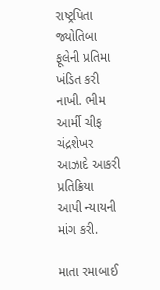રાષ્ટ્રપિતા જ્યોતિબા ફૂલેની પ્રતિમા ખંડિત કરી નાખી. ભીમ આર્મી ચીફ ચંદ્રશેખર આઝાદે આકરી પ્રતિક્રિયા આપી ન્યાયની માંગ કરી.

માતા રમાબાઈ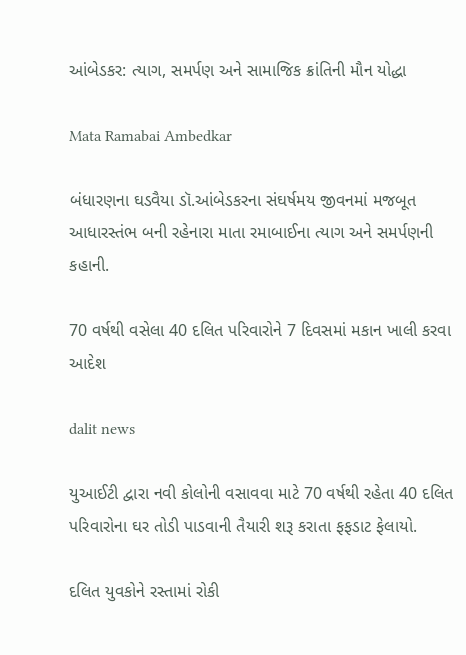આંબેડકર: ત્યાગ, સમર્પણ અને સામાજિક ક્રાંતિની મૌન યોદ્ધા

Mata Ramabai Ambedkar

બંધારણના ઘડવૈયા ડૉ.આંબેડકરના સંઘર્ષમય જીવનમાં મજબૂત આધારસ્તંભ બની રહેનારા માતા રમાબાઈના ત્યાગ અને સમર્પણની કહાની.

70 વર્ષથી વસેલા 40 દલિત પરિવારોને 7 દિવસમાં મકાન ખાલી કરવા આદેશ

dalit news

યુઆઈટી દ્વારા નવી કોલોની વસાવવા માટે 70 વર્ષથી રહેતા 40 દલિત પરિવારોના ઘર તોડી પાડવાની તૈયારી શરૂ કરાતા ફફડાટ ફેલાયો.

દલિત યુવકોને રસ્તામાં રોકી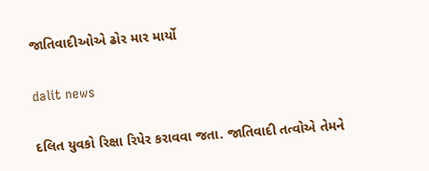જાતિવાદીઓએ ઢોર માર માર્યો

dalit news

દલિત યુવકો રિક્ષા રિપેર કરાવવા જતા. જાતિવાદી તત્વોએ તેમને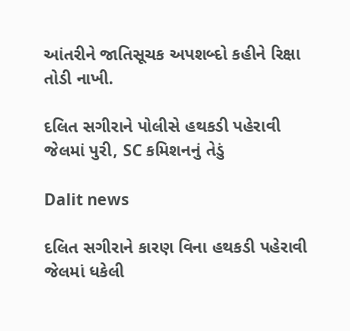આંતરીને જાતિસૂચક અપશબ્દો કહીને રિક્ષા તોડી નાખી.

દલિત સગીરાને પોલીસે હથકડી પહેરાવી જેલમાં પુરી, SC કમિશનનું તેડું

Dalit news

દલિત સગીરાને કારણ વિના હથકડી પહેરાવી જેલમાં ધકેલી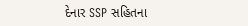દેનાર SSP સહિતના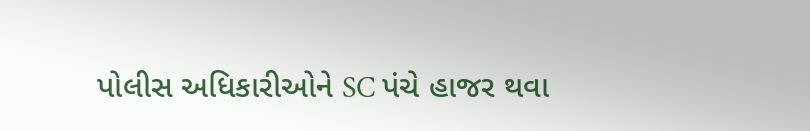પોલીસ અધિકારીઓને SC પંચે હાજર થવા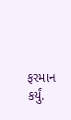ફરમાન કર્યું.